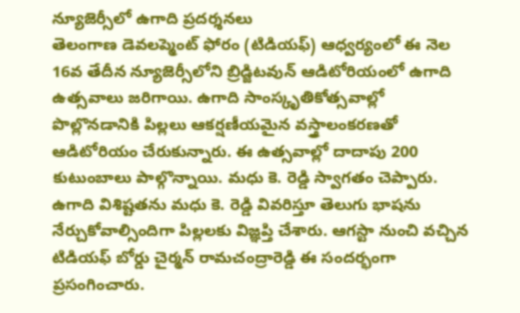న్యూజెర్సీలో ఉగాది ప్రదర్శనలు
తెలంగాణ డెవలప్మెంట్ ఫోరం (టిడియఫ్) ఆధ్వర్యంలో ఈ నెల 16వ తేదీన న్యూజెర్సీలోని బ్రిడ్జిటవున్ ఆడిటోరియంలో ఉగాది ఉత్సవాలు జరిగాయి. ఉగాది సాంస్కృతికోత్సవాల్లో పొల్లొనడానికి పిల్లలు ఆకర్షణీయమైన వస్త్రాలంకరణతో ఆడిటోరియం చేరుకున్నారు. ఈ ఉత్సవాల్లో దాదాపు 200 కుటుంబాలు పాల్గొన్నాయి. మధు కె. రెడ్డి స్వాగతం చెప్పారు. ఉగాది విశిష్టతను మధు కె. రెడ్డి వివరిస్తూ తెలుగు భాషను నేర్చుకోవాల్సిందిగా పిల్లలకు విజ్ఞప్తి చేశారు. ఆగస్టా నుంచి వచ్చిన టిడియఫ్ బోర్డు చైర్మన్ రామచంద్రారెడ్డి ఈ సందర్భంగా ప్రసంగించారు.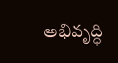అభివృద్ధి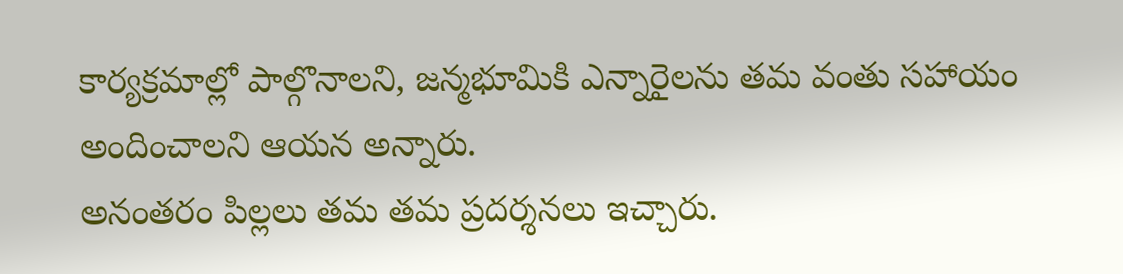కార్యక్రమాల్లో పాల్గొనాలని, జన్మభూమికి ఎన్నారైలను తమ వంతు సహాయం అందించాలని ఆయన అన్నారు.
అనంతరం పిల్లలు తమ తమ ప్రదర్శనలు ఇచ్చారు.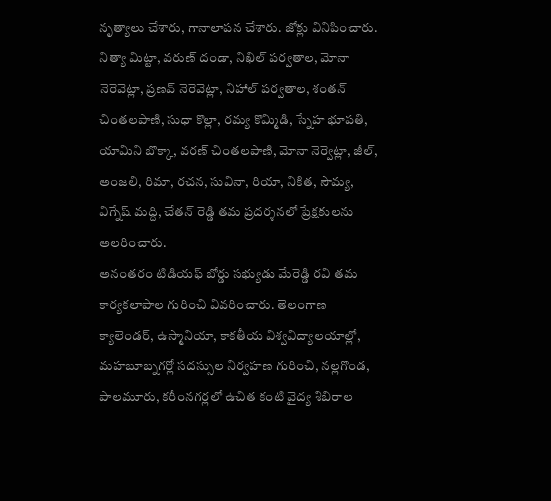నృత్యాలు చేశారు, గానాలాపన చేశారు. జోక్లు వినిపించారు. నిత్యా మిట్టా, వరుణ్ దండా, నిఖిల్ పర్వతాల, మోనా నెరెవెట్లా, ప్రణవ్ నెరెవెట్లా, నిహాల్ పర్వతాల, శంతన్ చింతలపాణి, సుధా కొల్లా, రమ్య కొమ్మిడి, స్నేహ భూపతి, యామిని బొక్కా, వరణ్ చింతలపాణి, మోనా నెర్వెట్లా, జీల్, అంజలి, రిమా, రచన, సువినా, రియా, నికిత, సౌమ్య, విగ్నేష్ మద్ది, చేతన్ రెడ్డి తమ ప్రదర్శనలో ప్రేక్షకులను అలరించారు.
అనంతరం టిడియఫ్ బోర్డు సభ్యుడు మేరెడ్డి రవి తమ కార్యకలాపాల గురించి వివరించారు. తెలంగాణ క్యాలెండర్, ఉస్మానియా, కాకతీయ విశ్వవిద్యాలయాల్లో, మహబూబ్నగర్లో సదస్సుల నిర్వహణ గురించి, నల్లగొండ, పాలమూరు, కరీంనగర్లలో ఉచిత కంటి వైద్య శిబిరాల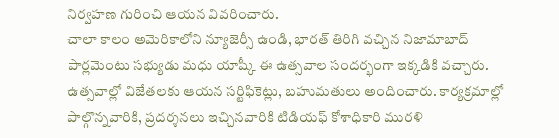నిర్వహణ గురించి ఆయన వివరించారు.
చాలా కాలం అమెరికాలోని న్యూజెర్సీ ఉండి, భారత్ తిరిగి వచ్చిన నిజామాబాద్ పార్లమెంటు సభ్యుడు మధు యాష్కీ ఈ ఉత్సవాల సందర్భంగా ఇక్కడికి వచ్చారు. ఉత్సవాల్లో విజేతలకు ఆయన సర్టిఫికెట్లు, బహుమతులు అందించారు. కార్యక్రమాల్లో పాల్గొన్నవారికి, ప్రదర్శనలు ఇచ్చినవారికి టిడియఫ్ కోశాధికారి మురళి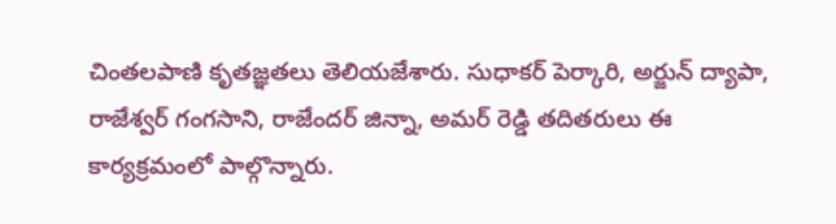చింతలపాణి కృతజ్ఞతలు తెలియజేశారు. సుధాకర్ పెర్కారి, అర్జున్ ద్యాపా, రాజేశ్వర్ గంగసాని, రాజేందర్ జిన్నా, అమర్ రెడ్డి తదితరులు ఈ కార్యక్రమంలో పాల్గొన్నారు.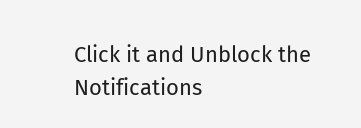Click it and Unblock the Notifications